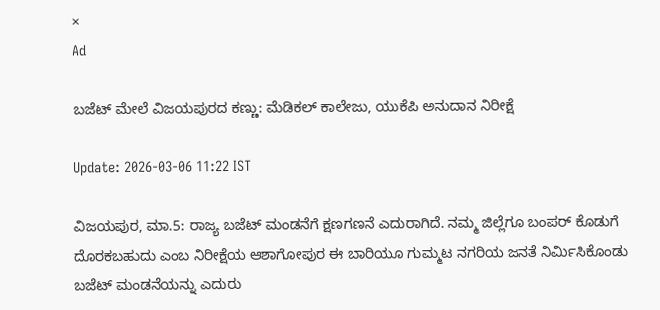×
Ad

ಬಜೆಟ್ ಮೇಲೆ ವಿಜಯಪುರದ ಕಣ್ಣು: ಮೆಡಿಕಲ್ ಕಾಲೇಜು, ಯುಕೆಪಿ ಅನುದಾನ ನಿರೀಕ್ಷೆ

Update: 2026-03-06 11:22 IST

ವಿಜಯಪುರ, ಮಾ.5: ರಾಜ್ಯ ಬಜೆಟ್ ಮಂಡನೆಗೆ ಕ್ಷಣಗಣನೆ ಎದುರಾಗಿದೆ. ನಮ್ಮ ಜಿಲ್ಲೆಗೂ ಬಂಪರ್ ಕೊಡುಗೆ ದೊರಕಬಹುದು ಎಂಬ ನಿರೀಕ್ಷೆಯ ಆಶಾಗೋಪುರ ಈ ಬಾರಿಯೂ ಗುಮ್ಮಟ ನಗರಿಯ ಜನತೆ ನಿರ್ಮಿಸಿಕೊಂಡು ಬಜೆಟ್ ಮಂಡನೆಯನ್ನು ಎದುರು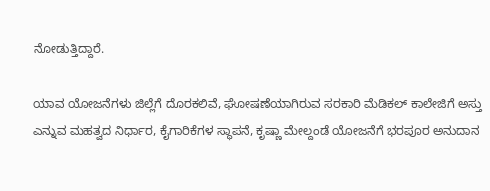ನೋಡುತ್ತಿದ್ದಾರೆ.

ಯಾವ ಯೋಜನೆಗಳು ಜಿಲ್ಲೆಗೆ ದೊರಕಲಿವೆ, ಘೋಷಣೆಯಾಗಿರುವ ಸರಕಾರಿ ಮೆಡಿಕಲ್ ಕಾಲೇಜಿಗೆ ಅಸ್ತು ಎನ್ನುವ ಮಹತ್ವದ ನಿರ್ಧಾರ, ಕೈಗಾರಿಕೆಗಳ ಸ್ಥಾಪನೆ, ಕೃಷ್ಣಾ ಮೇಲ್ದಂಡೆ ಯೋಜನೆಗೆ ಭರಪೂರ ಅನುದಾನ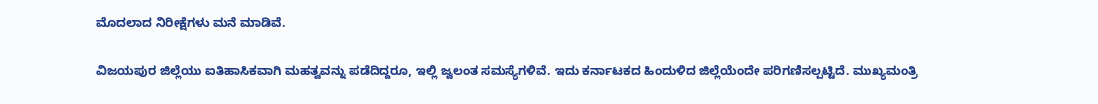ಮೊದಲಾದ ನಿರೀಕ್ಷೆಗಳು ಮನೆ ಮಾಡಿವೆ.

ವಿಜಯಪುರ ಜಿಲ್ಲೆಯು ಐತಿಹಾಸಿಕವಾಗಿ ಮಹತ್ವವನ್ನು ಪಡೆದಿದ್ದರೂ, ಇಲ್ಲಿ ಜ್ವಲಂತ ಸಮಸ್ಯೆಗಳಿವೆ. ಇದು ಕರ್ನಾಟಕದ ಹಿಂದುಳಿದ ಜಿಲ್ಲೆಯೆಂದೇ ಪರಿಗಣಿಸಲ್ಪಟ್ಟಿದೆ. ಮುಖ್ಯಮಂತ್ರಿ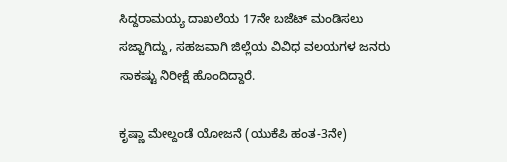ಸಿದ್ದರಾಮಯ್ಯ ದಾಖಲೆಯ 17ನೇ ಬಜೆಟ್ ಮಂಡಿಸಲು ಸಜ್ಜಾಗಿದ್ದು, ಸಹಜವಾಗಿ ಜಿಲ್ಲೆಯ ವಿವಿಧ ವಲಯಗಳ ಜನರು ಸಾಕಷ್ಟು ನಿರೀಕ್ಷೆ ಹೊಂದಿದ್ದಾರೆ.

ಕೃಷ್ಣಾ ಮೇಲ್ದಂಡೆ ಯೋಜನೆ (ಯುಕೆಪಿ ಹಂತ-3ನೇ)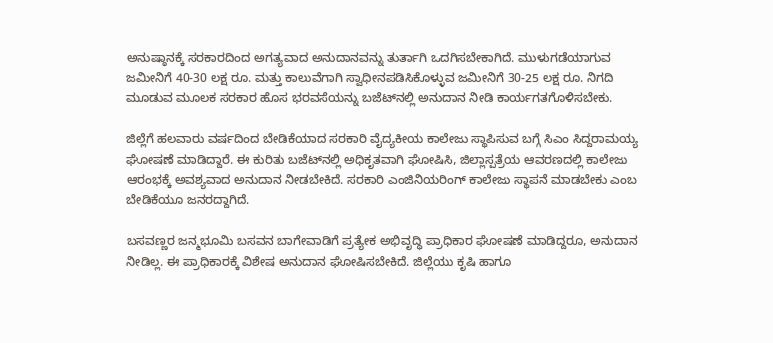ಅನುಷ್ಠಾನಕ್ಕೆ ಸರಕಾರದಿಂದ ಅಗತ್ಯವಾದ ಅನುದಾನವನ್ನು ತುರ್ತಾಗಿ ಒದಗಿಸಬೇಕಾಗಿದೆ. ಮುಳುಗಡೆಯಾಗುವ ಜಮೀನಿಗೆ 40-30 ಲಕ್ಷ ರೂ. ಮತ್ತು ಕಾಲುವೆಗಾಗಿ ಸ್ವಾಧೀನಪಡಿಸಿಕೊಳ್ಳುವ ಜಮೀನಿಗೆ 30-25 ಲಕ್ಷ ರೂ. ನಿಗದಿ ಮೂಡುವ ಮೂಲಕ ಸರಕಾರ ಹೊಸ ಭರವಸೆಯನ್ನು ಬಜೆಟ್‌ನಲ್ಲಿ ಅನುದಾನ ನೀಡಿ ಕಾರ್ಯಗತಗೊಳಿಸಬೇಕು.

ಜಿಲ್ಲೆಗೆ ಹಲವಾರು ವರ್ಷದಿಂದ ಬೇಡಿಕೆಯಾದ ಸರಕಾರಿ ವೈದ್ಯಕೀಯ ಕಾಲೇಜು ಸ್ಥಾಪಿಸುವ ಬಗ್ಗೆ ಸಿಎಂ ಸಿದ್ದರಾಮಯ್ಯ ಘೋಷಣೆ ಮಾಡಿದ್ದಾರೆ. ಈ ಕುರಿತು ಬಜೆಟ್‌ನಲ್ಲಿ ಅಧಿಕೃತವಾಗಿ ಘೋಷಿಸಿ, ಜಿಲ್ಲಾಸ್ಪತ್ರೆಯ ಆವರಣದಲ್ಲಿ ಕಾಲೇಜು ಆರಂಭಕ್ಕೆ ಅವಶ್ಯವಾದ ಅನುದಾನ ನೀಡಬೇಕಿದೆ. ಸರಕಾರಿ ಎಂಜಿನಿಯರಿಂಗ್ ಕಾಲೇಜು ಸ್ಥಾಪನೆ ಮಾಡಬೇಕು ಎಂಬ ಬೇಡಿಕೆಯೂ ಜನರದ್ದಾಗಿದೆ.

ಬಸವಣ್ಣರ ಜನ್ಮಭೂಮಿ ಬಸವನ ಬಾಗೇವಾಡಿಗೆ ಪ್ರತ್ಯೇಕ ಅಭಿವೃದ್ಧಿ ಪ್ರಾಧಿಕಾರ ಘೋಷಣೆ ಮಾಡಿದ್ದರೂ, ಅನುದಾನ ನೀಡಿಲ್ಲ. ಈ ಪ್ರಾಧಿಕಾರಕ್ಕೆ ವಿಶೇಷ ಅನುದಾನ ಘೋಷಿಸಬೇಕಿದೆ. ಜಿಲ್ಲೆಯು ಕೃಷಿ ಹಾಗೂ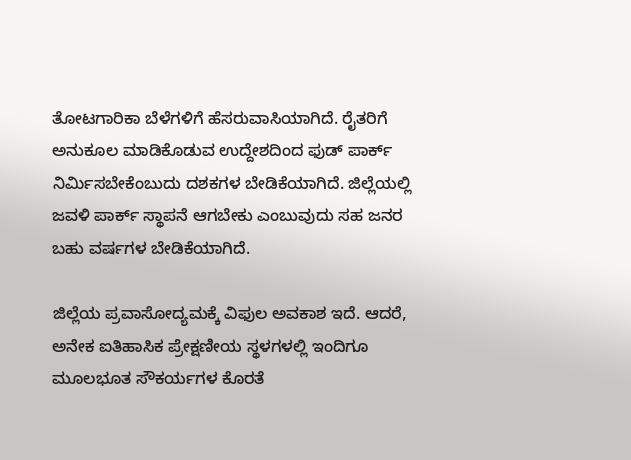ತೋಟಗಾರಿಕಾ ಬೆಳೆಗಳಿಗೆ ಹೆಸರುವಾಸಿಯಾಗಿದೆ. ರೈತರಿಗೆ ಅನುಕೂಲ ಮಾಡಿಕೊಡುವ ಉದ್ದೇಶದಿಂದ ಫುಡ್ ಪಾರ್ಕ್ ನಿರ್ಮಿಸಬೇಕೆಂಬುದು ದಶಕಗಳ ಬೇಡಿಕೆಯಾಗಿದೆ. ಜಿಲ್ಲೆಯಲ್ಲಿ ಜವಳಿ ಪಾರ್ಕ್ ಸ್ಥಾಪನೆ ಆಗಬೇಕು ಎಂಬುವುದು ಸಹ ಜನರ ಬಹು ವರ್ಷಗಳ ಬೇಡಿಕೆಯಾಗಿದೆ.

ಜಿಲ್ಲೆಯ ಪ್ರವಾಸೋದ್ಯಮಕ್ಕೆ ವಿಫುಲ ಅವಕಾಶ ಇದೆ. ಆದರೆ, ಅನೇಕ ಐತಿಹಾಸಿಕ ಪ್ರೇಕ್ಷಣೀಯ ಸ್ಥಳಗಳಲ್ಲಿ ಇಂದಿಗೂ ಮೂಲಭೂತ ಸೌಕರ್ಯಗಳ ಕೊರತೆ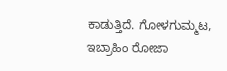ಕಾಡುತ್ತಿದೆ. ಗೋಳಗುಮ್ಮಟ, ಇಬ್ರಾಹಿಂ ರೋಜಾ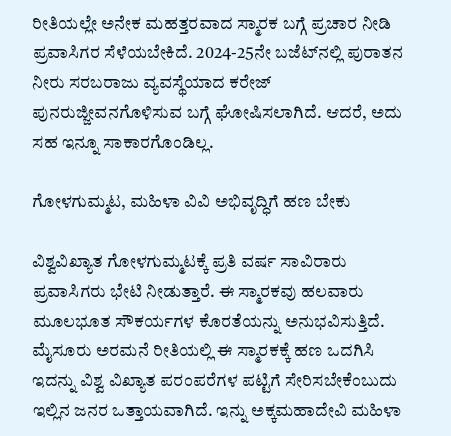ರೀತಿಯಲ್ಲೇ ಅನೇಕ ಮಹತ್ತರವಾದ ಸ್ಮಾರಕ ಬಗ್ಗೆ ಪ್ರಚಾರ ನೀಡಿ ಪ್ರವಾಸಿಗರ ಸೆಳೆಯಬೇಕಿದೆ. 2024-25ನೇ ಬಜೆಟ್‌ನಲ್ಲಿ ಪುರಾತನ ನೀರು ಸರಬರಾಜು ವ್ಯವಸ್ಥೆಯಾದ ಕರೇಜ್ ಪುನರುಜ್ಜೀವನಗೊಳಿಸುವ ಬಗ್ಗೆ ಘೋಷಿಸಲಾಗಿದೆ. ಆದರೆ, ಅದು ಸಹ ಇನ್ನೂ ಸಾಕಾರಗೊಂಡಿಲ್ಲ.

ಗೋಳಗುಮ್ಮಟ, ಮಹಿಳಾ ವಿವಿ ಅಭಿವೃದ್ಧಿಗೆ ಹಣ ಬೇಕು

ವಿಶ್ವವಿಖ್ಯಾತ ಗೋಳಗುಮ್ಮಟಕ್ಕೆ ಪ್ರತಿ ವರ್ಷ ಸಾವಿರಾರು ಪ್ರವಾಸಿಗರು ಭೇಟಿ ನೀಡುತ್ತಾರೆ. ಈ ಸ್ಮಾರಕವು ಹಲವಾರು ಮೂಲಭೂತ ಸೌಕರ್ಯಗಳ ಕೊರತೆಯನ್ನು ಅನುಭವಿಸುತ್ತಿದೆ. ಮೈಸೂರು ಅರಮನೆ ರೀತಿಯಲ್ಲಿ ಈ ಸ್ಮಾರಕಕ್ಕೆ ಹಣ ಒದಗಿಸಿ ಇದನ್ನು ವಿಶ್ವ ವಿಖ್ಯಾತ ಪರಂಪರೆಗಳ ಪಟ್ಟಿಗೆ ಸೇರಿಸಬೇಕೆಂಬುದು ಇಲ್ಲಿನ ಜನರ ಒತ್ತಾಯವಾಗಿದೆ. ಇನ್ನು ಅಕ್ಕಮಹಾದೇವಿ ಮಹಿಳಾ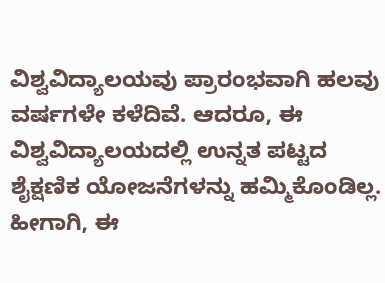ವಿಶ್ವವಿದ್ಯಾಲಯವು ಪ್ರಾರಂಭವಾಗಿ ಹಲವು ವರ್ಷಗಳೇ ಕಳೆದಿವೆ. ಆದರೂ, ಈ ವಿಶ್ವವಿದ್ಯಾಲಯದಲ್ಲಿ ಉನ್ನತ ಪಟ್ಟದ ಶೈಕ್ಷಣಿಕ ಯೋಜನೆಗಳನ್ನು ಹಮ್ಮಿಕೊಂಡಿಲ್ಲ. ಹೀಗಾಗಿ, ಈ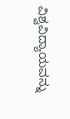ವಿಶ್ವವಿದ್ಯಾಯವನ್ನು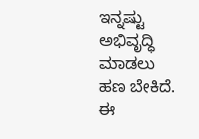ಇನ್ನಷ್ಟು ಅಭಿವೃದ್ಧಿ ಮಾಡಲು ಹಣ ಬೇಕಿದೆ. ಈ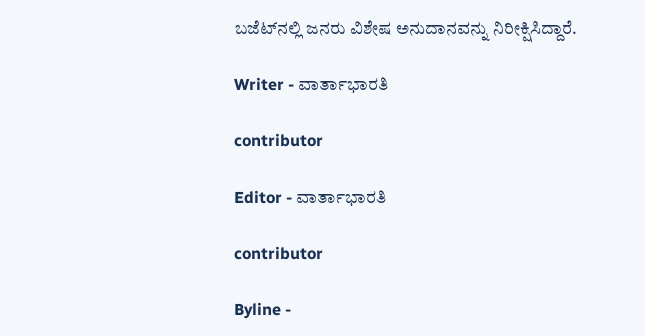ಬಜೆಟ್‌ನಲ್ಲಿ ಜನರು ವಿಶೇಷ ಅನುದಾನವನ್ನು ನಿರೀಕ್ಷಿಸಿದ್ದಾರೆ.

Writer - ವಾರ್ತಾಭಾರತಿ

contributor

Editor - ವಾರ್ತಾಭಾರತಿ

contributor

Byline -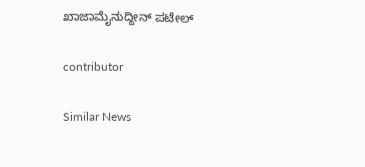ಖಾಜಾಮೈನುದ್ದೀನ್ ಪಟೇಲ್

contributor

Similar News